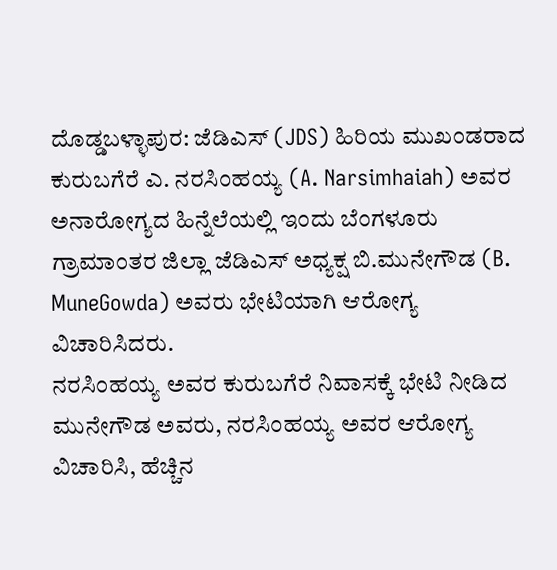ದೊಡ್ಡಬಳ್ಳಾಪುರ: ಜೆಡಿಎಸ್ (JDS) ಹಿರಿಯ ಮುಖಂಡರಾದ ಕುರುಬಗೆರೆ ಎ. ನರಸಿಂಹಯ್ಯ (A. Narsimhaiah) ಅವರ ಅನಾರೋಗ್ಯದ ಹಿನ್ನೆಲೆಯಲ್ಲಿ ಇಂದು ಬೆಂಗಳೂರು ಗ್ರಾಮಾಂತರ ಜಿಲ್ಲಾ ಜೆಡಿಎಸ್ ಅಧ್ಯಕ್ಷ ಬಿ.ಮುನೇಗೌಡ (B. MuneGowda) ಅವರು ಭೇಟಿಯಾಗಿ ಆರೋಗ್ಯ ವಿಚಾರಿಸಿದರು.
ನರಸಿಂಹಯ್ಯ ಅವರ ಕುರುಬಗೆರೆ ನಿವಾಸಕ್ಕೆ ಭೇಟಿ ನೀಡಿದ ಮುನೇಗೌಡ ಅವರು, ನರಸಿಂಹಯ್ಯ ಅವರ ಆರೋಗ್ಯ ವಿಚಾರಿಸಿ, ಹೆಚ್ಚಿನ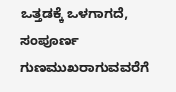ಒತ್ತಡಕ್ಕೆ ಒಳಗಾಗದೆ, ಸಂಪೂರ್ಣ ಗುಣಮುಖರಾಗುವವರೆಗೆ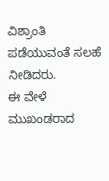ವಿಶ್ರಾಂತಿ ಪಡೆಯುವಂತೆ ಸಲಹೆ ನೀಡಿದರು.
ಈ ವೇಳೆ ಮುಖಂಡರಾದ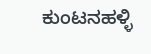ಕುಂಟನಹಳ್ಳಿ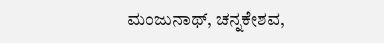ಮಂಜುನಾಥ್, ಚನ್ನಕೇಶವ,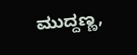ಮುದ್ದಣ್ಣ,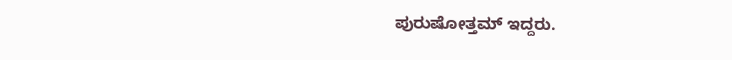ಪುರುಷೋತ್ತಮ್ ಇದ್ದರು.